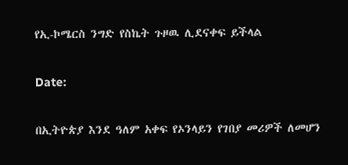የኢ-ኮሜርስ ንግድ የስኬት ጉዞዉ ሊደናቀፍ ይችላል

Date:

በኢትዮጵያ እንደ ዓለም አቀፍ የኦንላይን የገበያ መሪዎች ለመሆን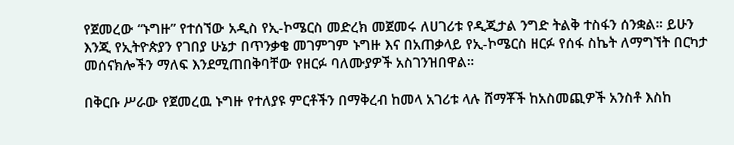የጀመረው “ኑግዙ” የተሰኘው አዲስ የኢ-ኮሜርስ መድረክ መጀመሩ ለሀገሪቱ የዲጂታል ንግድ ትልቅ ተስፋን ሰንቋል። ይሁን እንጂ የኢትዮጵያን የገበያ ሁኔታ በጥንቃቄ መገምገም ኑግዙ እና በአጠቃላይ የኢ-ኮሜርስ ዘርፉ የሰፋ ስኬት ለማግኘት በርካታ መሰናክሎችን ማለፍ እንደሚጠበቅባቸው የዘርፉ ባለሙያዎች አስገንዝበዋል።

በቅርቡ ሥራው የጀመረዉ ኑግዙ የተለያዩ ምርቶችን በማቅረብ ከመላ አገሪቱ ላሉ ሸማቾች ከአስመጪዎች አንስቶ እስከ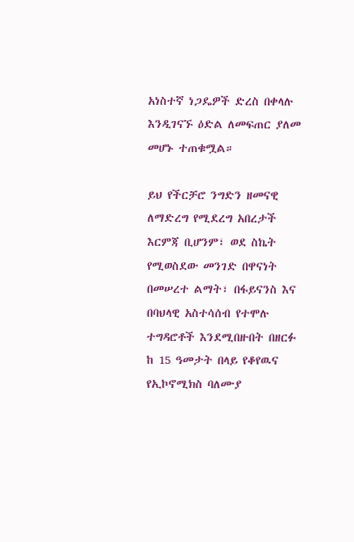አነስተኛ ነጋዴዎች ድረስ በቀላሉ እንዲገናኙ ዕድል ለመፍጠር ያለመ መሆኑ ተጠቁሟል።

ይህ የችርቻሮ ንግድን ዘመናዊ ለማድረግ የሚደረግ አበረታች እርምጃ ቢሆንም፣ ወደ ስኬት የሚወስደው መንገድ በዋናነት በመሠረተ ልማት፣ በፋይናንስ እና በባህላዊ አስተሳሰብ የተሞሉ ተግዳሮቶች እንደሚበዙበት በዘርፉ ከ 15 ዓመታት በላይ የቆየዉና የኢኮኖሚክስ ባለሙያ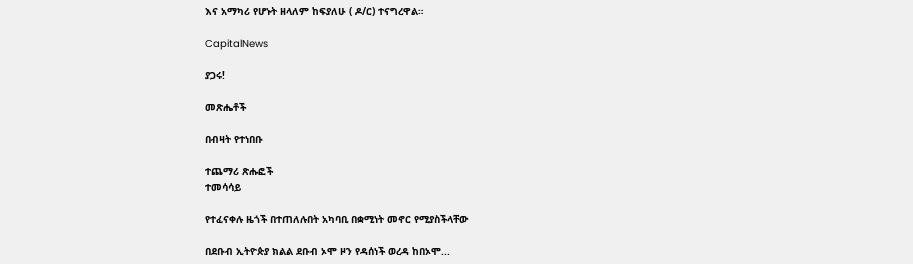እና አማካሪ የሆኑት ዘላለም ከፍያለሁ ( ዶ/ር) ተናግረዋል።

CapitalNews

ያጋሩ!

መጽሔቶች

በብዛት የተነበቡ

ተጨማሪ ጽሑፎች
ተመሳሳይ

የተፈናቀሉ ዜጎች በተጠለሉበት አካባቢ በቋሚነት መኖር የሚያስችላቸው

በደቡብ ኢትዮጵያ ክልል ደቡብ ኦሞ ዞን የዳሰነች ወረዳ ከበኦሞ...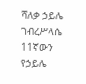ሻለቃ ኃይሌ ገብረሥላሴ 11ኛውን የኃይሌ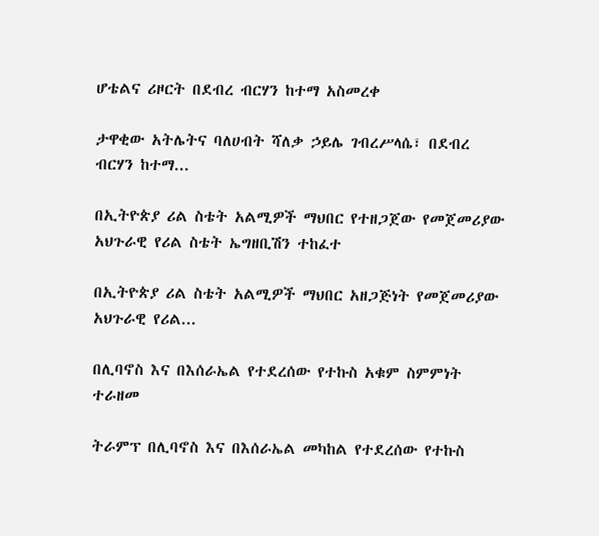ሆቴልና ሪዞርት በደብረ ብርሃን ከተማ አስመረቀ

ታዋቂው አትሌትና ባለሀብት ሻለቃ ኃይሌ ገብረሥላሴ፣ በደብረ ብርሃን ከተማ...

በኢትዮጵያ ሪል ስቴት አልሚዎች ማህበር የተዘጋጀው የመጀመሪያው አህጉራዊ የሪል ስቴት ኤግዘቢሽን ተከፈተ

በኢትዮጵያ ሪል ስቴት አልሚዎች ማህበር አዘጋጅነት የመጀመሪያው አህጉራዊ የሪል...

በሊባኖስ እና በእሰራኤል የተደረሰው የተኩስ አቁም ስምምነት ተራዘመ

ትራምፕ በሊባኖስ እና በእሰራኤል መካከል የተደረሰው የተኩስ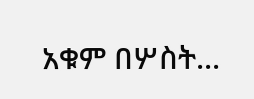አቁም በሦስት...